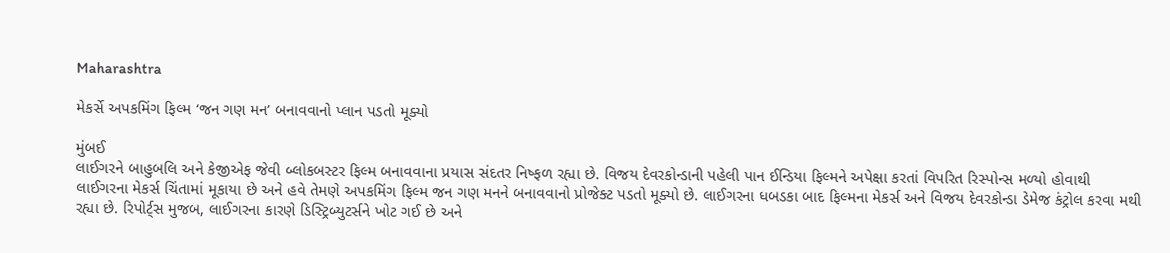Maharashtra

મેકર્સે અપકમિંગ ફિલ્મ ‘જન ગણ મન’ બનાવવાનો પ્લાન પડતો મૂક્યો

મુંબઈ
લાઈગરને બાહુબલિ અને કેજીએફ જેવી બ્લોકબસ્ટર ફિલ્મ બનાવવાના પ્રયાસ સંદતર નિષ્ફળ રહ્યા છે. વિજય દેવરકોન્ડાની પહેલી પાન ઈન્ડિયા ફિલ્મને અપેક્ષા કરતાં વિપરિત રિસ્પોન્સ મળ્યો હોવાથી લાઈગરના મેકર્સ ચિંતામાં મૂકાયા છે અને હવે તેમણે અપકમિંગ ફિલ્મ જન ગણ મનને બનાવવાનો પ્રોજેક્ટ પડતો મૂક્યો છે. લાઈગરના ધબડકા બાદ ફિલ્મના મેકર્સ અને વિજય દેવરકોન્ડા ડેમેજ કંટ્રોલ કરવા મથી રહ્યા છે. રિપોર્ટ્‌સ મુજબ, લાઈગરના કારણે ડિસ્ટ્રિબ્યુટર્સને ખોટ ગઈ છે અને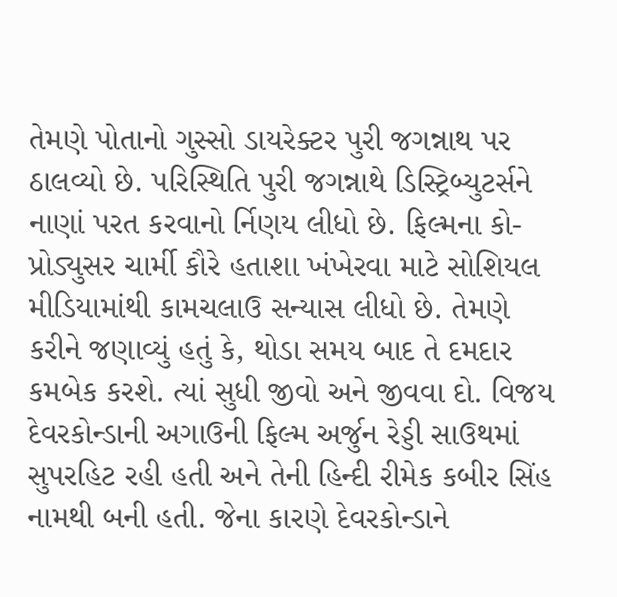તેમણે પોતાનો ગુસ્સો ડાયરેક્ટર પુરી જગન્નાથ પર ઠાલવ્યો છે. પરિસ્થિતિ પુરી જગન્નાથે ડિસ્ટ્રિબ્યુટર્સને નાણાં પરત કરવાનો ર્નિણય લીધો છે. ફિલ્મના કો-પ્રોડ્યુસર ચાર્મી કૌરે હતાશા ખંખેરવા માટે સોશિયલ મીડિયામાંથી કામચલાઉ સન્યાસ લીધો છે. તેમણે કરીને જણાવ્યું હતું કે, થોડા સમય બાદ તે દમદાર કમબેક કરશે. ત્યાં સુધી જીવો અને જીવવા દો. વિજય દેવરકોન્ડાની અગાઉની ફિલ્મ અર્જુન રેડ્ડી સાઉથમાં સુપરહિટ રહી હતી અને તેની હિન્દી રીમેક કબીર સિંહ નામથી બની હતી. જેના કારણે દેવરકોન્ડાને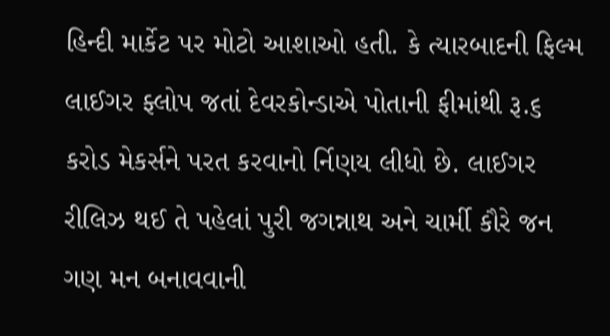હિન્દી માર્કેટ પર મોટો આશાઓ હતી. કે ત્યારબાદની ફિલ્મ લાઈગર ફ્લોપ જતાં દેવરકોન્ડાએ પોતાની ફીમાંથી રૂ.૬ કરોડ મેકર્સને પરત કરવાનો ર્નિણય લીધો છે. લાઈગર રીલિઝ થઈ તે પહેલાં પુરી જગન્નાથ અને ચાર્મી કૌરે જન ગણ મન બનાવવાની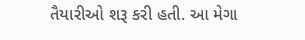તૈયારીઓ શરૂ કરી હતી. આ મેગા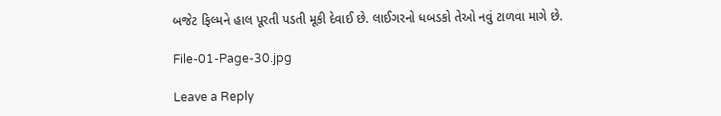બજેટ ફિલ્મને હાલ પૂરતી પડતી મૂકી દેવાઈ છે. લાઈગરનો ધબડકો તેઓ નવું ટાળવા માગે છે.

File-01-Page-30.jpg

Leave a Reply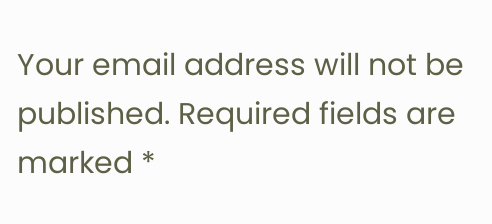Your email address will not be published. Required fields are marked *